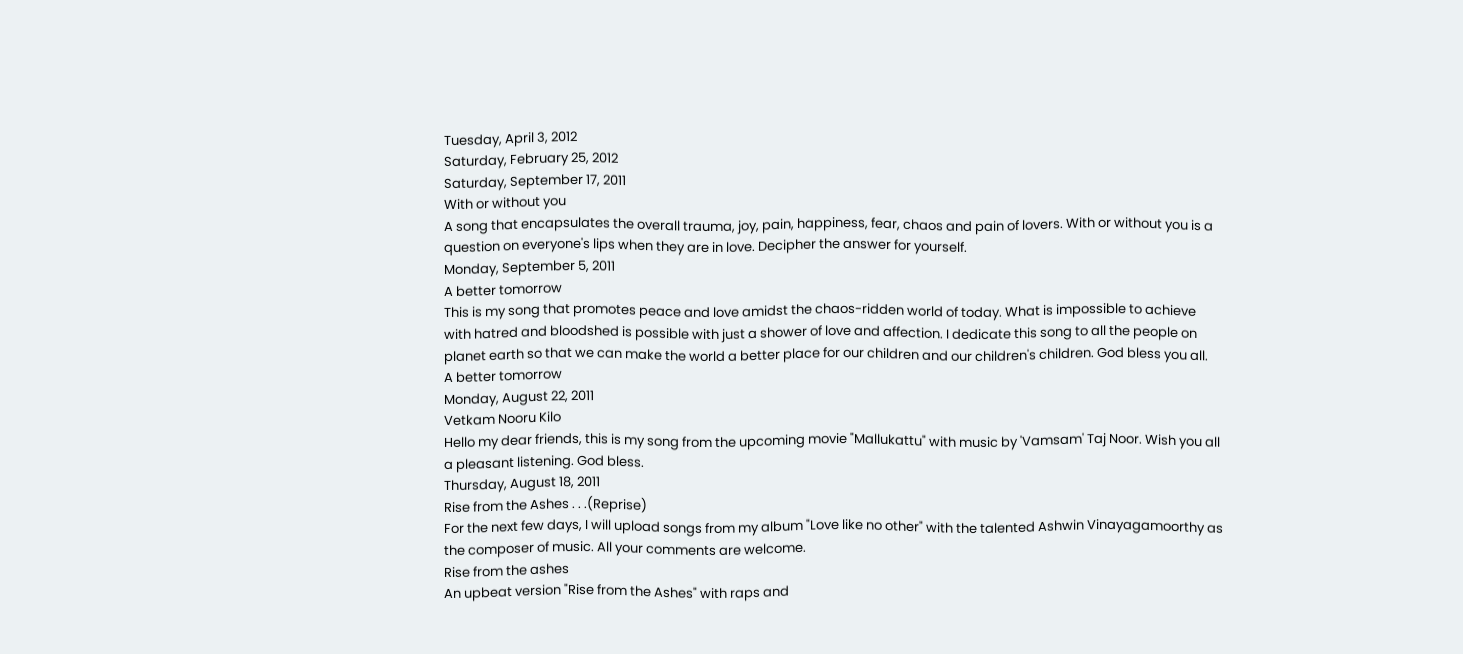Tuesday, April 3, 2012
Saturday, February 25, 2012
Saturday, September 17, 2011
With or without you
A song that encapsulates the overall trauma, joy, pain, happiness, fear, chaos and pain of lovers. With or without you is a question on everyone's lips when they are in love. Decipher the answer for yourself.
Monday, September 5, 2011
A better tomorrow
This is my song that promotes peace and love amidst the chaos-ridden world of today. What is impossible to achieve with hatred and bloodshed is possible with just a shower of love and affection. I dedicate this song to all the people on planet earth so that we can make the world a better place for our children and our children's children. God bless you all.
A better tomorrow
Monday, August 22, 2011
Vetkam Nooru Kilo
Hello my dear friends, this is my song from the upcoming movie "Mallukattu" with music by 'Vamsam' Taj Noor. Wish you all a pleasant listening. God bless.
Thursday, August 18, 2011
Rise from the Ashes . . .(Reprise)
For the next few days, I will upload songs from my album "Love like no other" with the talented Ashwin Vinayagamoorthy as the composer of music. All your comments are welcome.
Rise from the ashes
An upbeat version "Rise from the Ashes" with raps and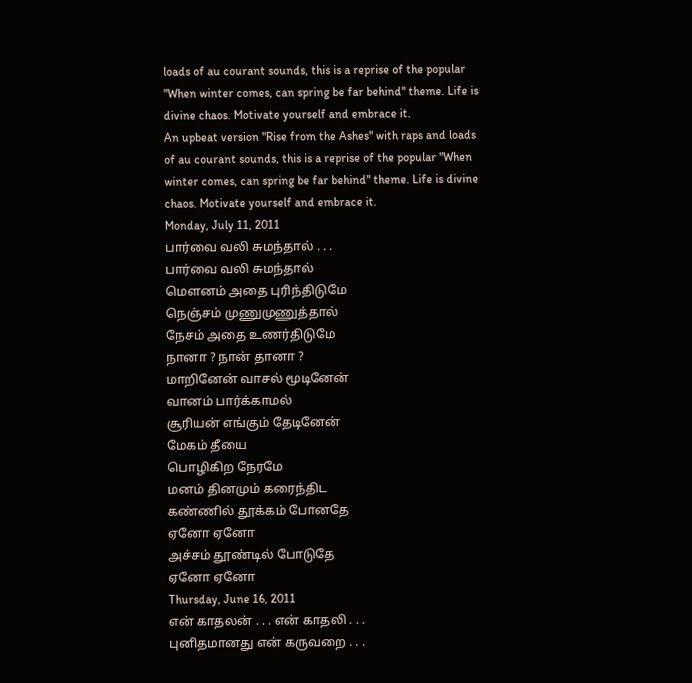loads of au courant sounds, this is a reprise of the popular "When winter comes, can spring be far behind" theme. Life is divine chaos. Motivate yourself and embrace it.
An upbeat version "Rise from the Ashes" with raps and loads of au courant sounds, this is a reprise of the popular "When winter comes, can spring be far behind" theme. Life is divine chaos. Motivate yourself and embrace it.
Monday, July 11, 2011
பார்வை வலி சுமந்தால் . . .
பார்வை வலி சுமந்தால்
மௌனம் அதை புரிந்திடுமே
நெஞ்சம் முணுமுணுத்தால்
நேசம் அதை உணர்திடுமே
நானா ? நான் தானா ?
மாறினேன் வாசல் மூடினேன்
வானம் பார்க்காமல்
சூரியன் எங்கும் தேடினேன்
மேகம் தீயை
பொழிகிற நேரமே
மனம் தினமும் கரைந்திட
கண்ணில் தூக்கம் போனதே
ஏனோ ஏனோ
அச்சம் தூண்டில் போடுதே
ஏனோ ஏனோ
Thursday, June 16, 2011
என் காதலன் . . . என் காதலி . . .
புனிதமானது என் கருவறை . . .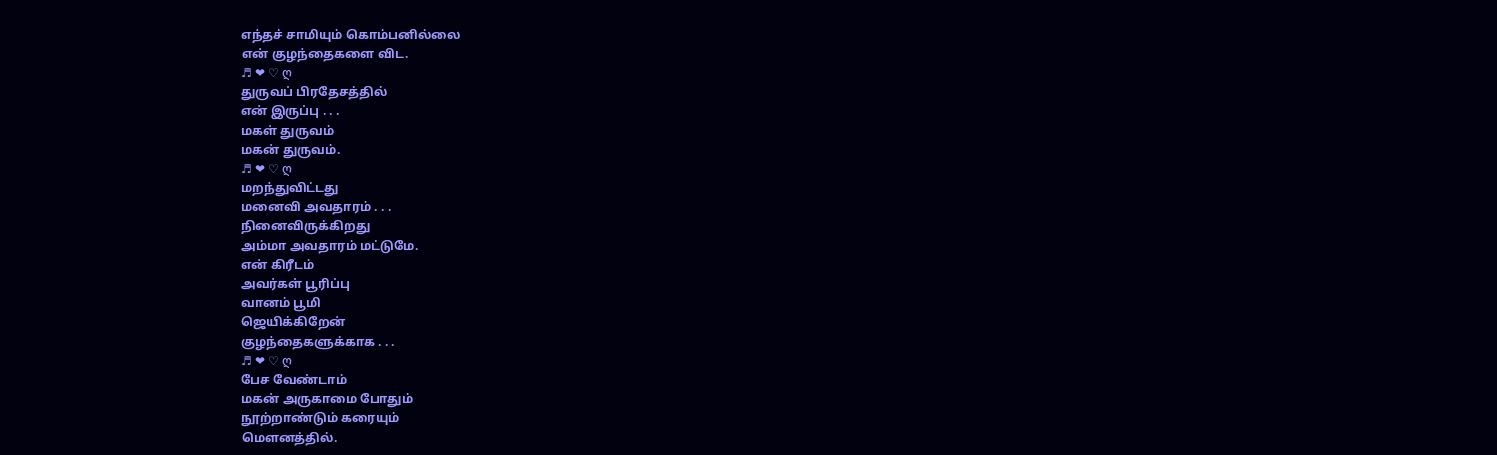எந்தச் சாமியும் கொம்பனில்லை
என் குழந்தைகளை விட.
♬ ❤ ♡ ღ
துருவப் பிரதேசத்தில்
என் இருப்பு . . .
மகள் துருவம்
மகன் துருவம்.
♬ ❤ ♡ ღ
மறந்துவிட்டது
மனைவி அவதாரம் . . .
நினைவிருக்கிறது
அம்மா அவதாரம் மட்டுமே.
என் கிரீடம்
அவர்கள் பூரிப்பு
வானம் பூமி
ஜெயிக்கிறேன்
குழந்தைகளுக்காக . . .
♬ ❤ ♡ ღ
பேச வேண்டாம்
மகன் அருகாமை போதும்
நூற்றாண்டும் கரையும்
மௌனத்தில்.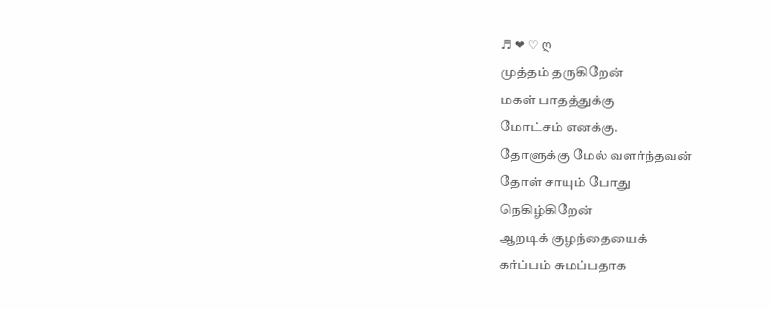♬ ❤ ♡ ღ
முத்தம் தருகிறேன்
மகள் பாதத்துக்கு
மோட்சம் எனக்கு.
தோளுக்கு மேல் வளர்ந்தவன்
தோள் சாயும் போது
நெகிழ்கிறேன்
ஆறடிக் குழந்தையைக்
கர்ப்பம் சுமப்பதாக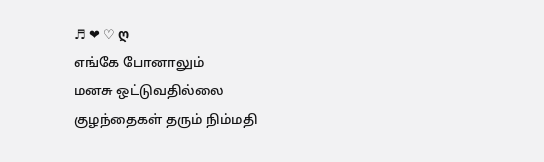♬ ❤ ♡ ღ
எங்கே போனாலும்
மனசு ஒட்டுவதில்லை
குழந்தைகள் தரும் நிம்மதி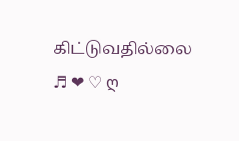கிட்டுவதில்லை
♬ ❤ ♡ ღ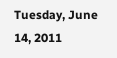Tuesday, June 14, 2011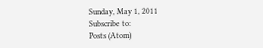Sunday, May 1, 2011
Subscribe to:
Posts (Atom)